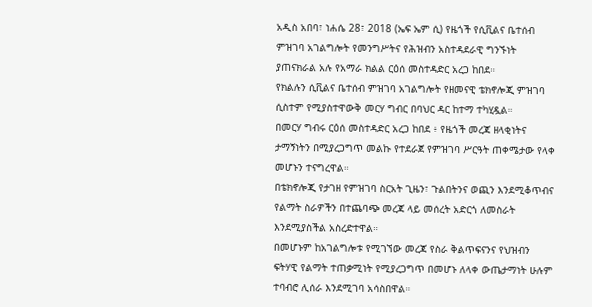አዲስ አበባ፣ ነሐሴ 28፣ 2018 (ኤፍ ኤም ሲ) የዜጎች የሲቪልና ቤተሰብ ምዝገባ አገልግሎት የመንግሥትና የሕዝብን አስተዳደራዊ ግንኙነት ያጠናክራል አሉ የአማራ ክልል ርዕሰ መስተዳድር አረጋ ከበደ።
የክልሉን ሲቪልና ቤተሰብ ምዝገባ አገልግሎት የዘመናዊ ቴክኖሎጂ ምዝገባ ሲስተም የሚያስተዋውቅ መርሃ ግብር በባህር ዳር ከተማ ተካሂዷል።
በመርሃ ግብሩ ርዕሰ መስተዳድር አረጋ ከበደ ፥ የዜጎች መረጃ ዘላቂነትና ታማኝነትን በሚያረጋግጥ መልኩ የተደራጀ የምዝገባ ሥርዓት ጠቀሜታው የላቀ መሆኑን ተናግረዋል።
በቴክኖሎጂ የታገዘ የምዝገባ ስርአት ጊዜን፣ ጉልበትንና ወጪን እንደሚቆጥብና የልማት ስራዎችን በተጨባጭ መረጃ ላይ መሰረት አድርጎ ለመስራት እንደሚያስችል አስረድተዋል።
በመሆኑም ከአገልግሎቱ የሚገኘው መረጃ የስራ ቅልጥፍናንና የህዝብን ፍትሃዊ የልማት ተጠቃሚነት የሚያረጋግጥ በመሆኑ ለላቀ ውጤታማነት ሁሉም ተባብሮ ሊሰራ እንደሚገባ አሳስበዋል።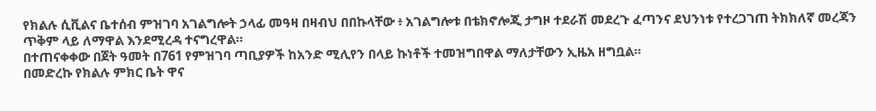የክልሉ ሲቪልና ቤተሰብ ምዝገባ አገልግሎት ኃላፊ መዓዛ በዛብህ በበኩላቸው ፥ አገልግሎቱ በቴክኖሎጂ ታግዞ ተደራሽ መደረጉ ፈጣንና ደህንነቱ የተረጋገጠ ትክክለኛ መረጃን ጥቅም ላይ ለማዋል እንደሚረዳ ተናግረዋል።
በተጠናቀቀው በጀት ዓመት በ761 የምዝገባ ጣቢያዎች ከአንድ ሚሊየን በላይ ኩነቶች ተመዝግበዋል ማለታቸውን ኢዜአ ዘግቧል።
በመድረኩ የክልሉ ምክር ቤት ዋና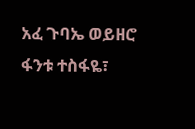አፈ ጉባኤ ወይዘሮ ፋንቱ ተስፋዬ፣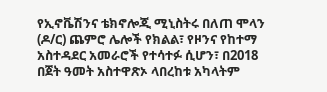የኢኖቬሽንና ቴክኖሎጂ ሚኒስትሩ በለጠ ሞላን (ዶ/ር) ጨምሮ ሌሎች የክልል፣ የዞንና የከተማ አስተዳደር አመራሮች የተሳተፉ ሲሆን፣ በ2018 በጀት ዓመት አስተዋጽኦ ላበረከቱ አካላትም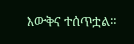እውቅና ተሰጥቷል።